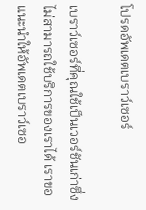โปรดอัพเดตเบราว์เซอร์

เบราว์เซอร์ที่คุณใช้เป็นเวอร์ชันเก่าซึ่งไม่สามารถใช้บริการของเราได้ เราขอแนะนำให้อัพเดตเบราว์เซอ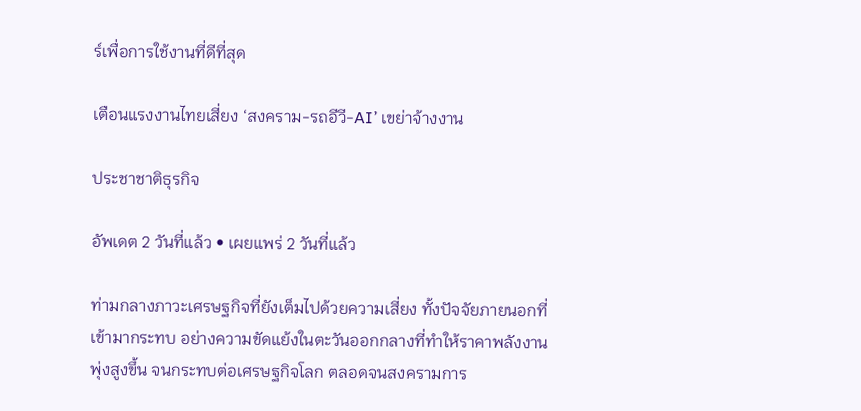ร์เพื่อการใช้งานที่ดีที่สุด

เตือนแรงงานไทยเสี่ยง ‘สงคราม-รถอีวี-AI’ เขย่าจ้างงาน

ประชาชาติธุรกิจ

อัพเดต 2 วันที่แล้ว • เผยแพร่ 2 วันที่แล้ว

ท่ามกลางภาวะเศรษฐกิจที่ยังเต็มไปด้วยความเสี่ยง ทั้งปัจจัยภายนอกที่เข้ามากระทบ อย่างความขัดแย้งในตะวันออกกลางที่ทำให้ราคาพลังงานพุ่งสูงขึ้น จนกระทบต่อเศรษฐกิจโลก ตลอดจนสงครามการ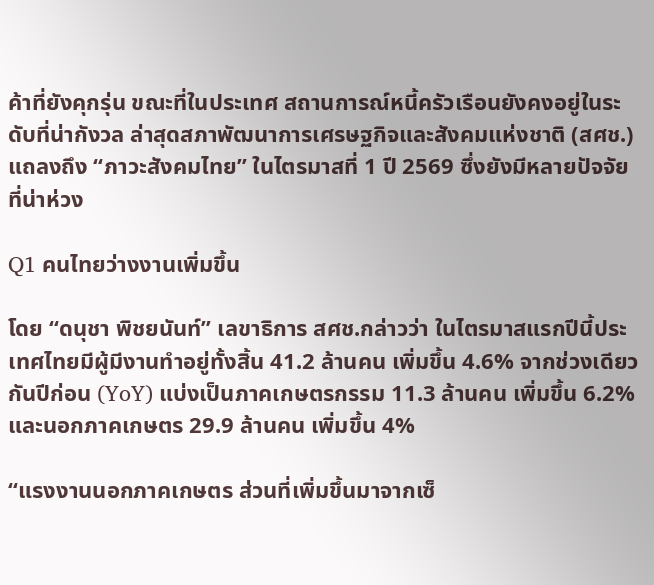ค้าที่ยังคุกรุ่น ขณะที่ในประเทศ สถานการณ์หนี้ครัวเรือนยังคงอยู่ในระดับที่น่ากังวล ล่าสุดสภาพัฒนาการเศรษฐกิจและสังคมแห่งชาติ (สศช.) แถลงถึง “ภาวะสังคมไทย” ในไตรมาสที่ 1 ปี 2569 ซึ่งยังมีหลายปัจจัยที่น่าห่วง

Q1 คนไทยว่างงานเพิ่มขึ้น

โดย “ดนุชา พิชยนันท์” เลขาธิการ สศช.กล่าวว่า ในไตรมาสแรกปีนี้ประเทศไทยมีผู้มีงานทำอยู่ทั้งสิ้น 41.2 ล้านคน เพิ่มขึ้น 4.6% จากช่วงเดียวกันปีก่อน (YoY) แบ่งเป็นภาคเกษตรกรรม 11.3 ล้านคน เพิ่มขึ้น 6.2% และนอกภาคเกษตร 29.9 ล้านคน เพิ่มขึ้น 4%

“แรงงานนอกภาคเกษตร ส่วนที่เพิ่มขึ้นมาจากเซ็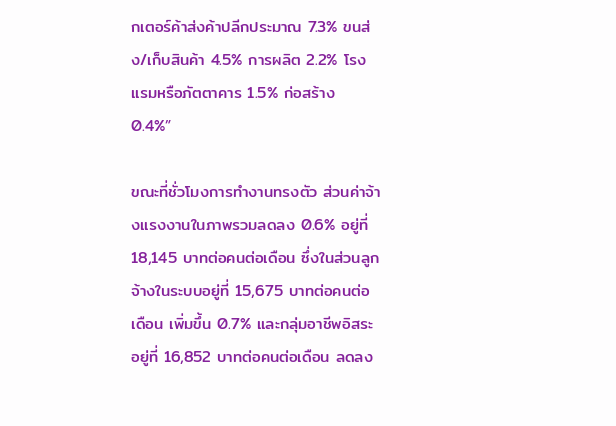กเตอร์ค้าส่งค้าปลีกประมาณ 7.3% ขนส่ง/เก็บสินค้า 4.5% การผลิต 2.2% โรงแรมหรือภัตตาคาร 1.5% ก่อสร้าง 0.4%”

ขณะที่ชั่วโมงการทำงานทรงตัว ส่วนค่าจ้างแรงงานในภาพรวมลดลง 0.6% อยู่ที่ 18,145 บาทต่อคนต่อเดือน ซึ่งในส่วนลูกจ้างในระบบอยู่ที่ 15,675 บาทต่อคนต่อเดือน เพิ่มขึ้น 0.7% และกลุ่มอาชีพอิสระอยู่ที่ 16,852 บาทต่อคนต่อเดือน ลดลง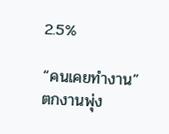2.5%

“คนเคยทำงาน” ตกงานพุ่ง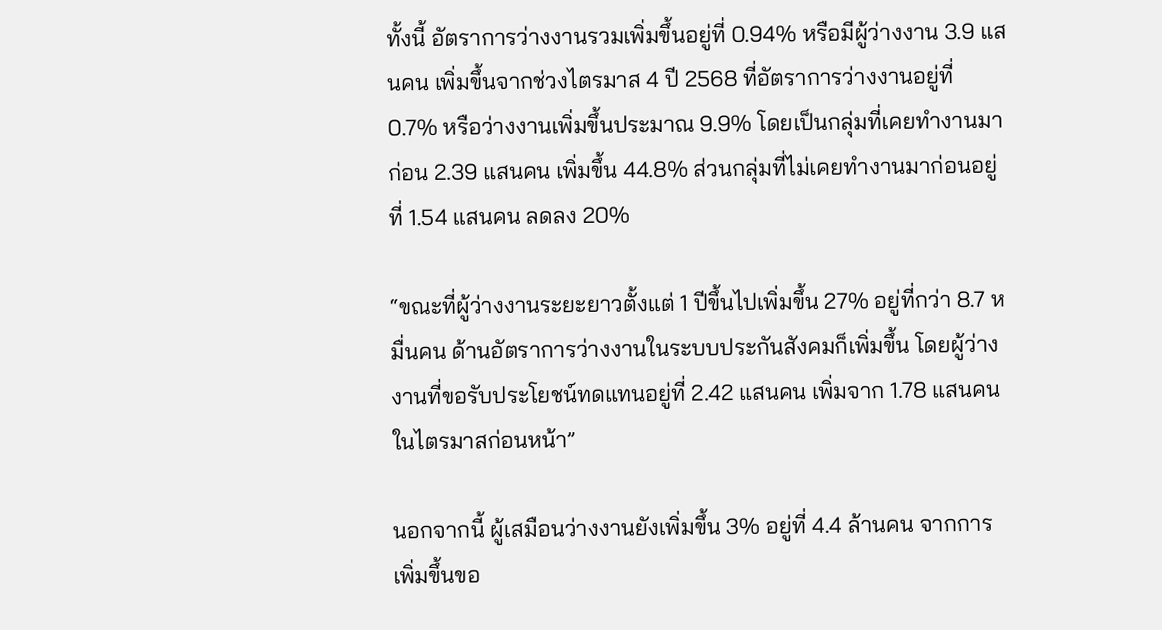ทั้งนี้ อัตราการว่างงานรวมเพิ่มขึ้นอยู่ที่ 0.94% หรือมีผู้ว่างงาน 3.9 แสนคน เพิ่มขึ้นจากช่วงไตรมาส 4 ปี 2568 ที่อัตราการว่างงานอยู่ที่ 0.7% หรือว่างงานเพิ่มขึ้นประมาณ 9.9% โดยเป็นกลุ่มที่เคยทำงานมาก่อน 2.39 แสนคน เพิ่มขึ้น 44.8% ส่วนกลุ่มที่ไม่เคยทำงานมาก่อนอยู่ที่ 1.54 แสนคน ลดลง 20%

“ขณะที่ผู้ว่างงานระยะยาวตั้งแต่ 1 ปีขึ้นไปเพิ่มขึ้น 27% อยู่ที่กว่า 8.7 หมื่นคน ด้านอัตราการว่างงานในระบบประกันสังคมก็เพิ่มขึ้น โดยผู้ว่างงานที่ขอรับประโยชน์ทดแทนอยู่ที่ 2.42 แสนคน เพิ่มจาก 1.78 แสนคนในไตรมาสก่อนหน้า”

นอกจากนี้ ผู้เสมือนว่างงานยังเพิ่มขึ้น 3% อยู่ที่ 4.4 ล้านคน จากการเพิ่มขึ้นขอ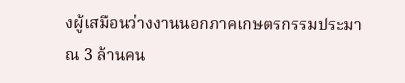งผู้เสมือนว่างงานนอกภาคเกษตรกรรมประมาณ 3 ล้านคน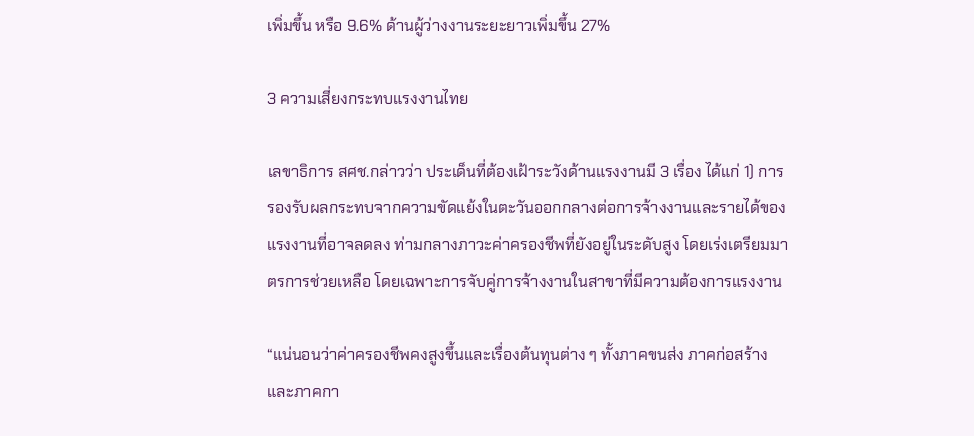เพิ่มขึ้น หรือ 9.6% ด้านผู้ว่างงานระยะยาวเพิ่มขึ้น 27%

3 ความเสี่ยงกระทบแรงงานไทย

เลขาธิการ สศช.กล่าวว่า ประเด็นที่ต้องเฝ้าระวังด้านแรงงานมี 3 เรื่อง ได้แก่ 1) การรองรับผลกระทบจากความขัดแย้งในตะวันออกกลางต่อการจ้างงานและรายได้ของแรงงานที่อาจลดลง ท่ามกลางภาวะค่าครองชีพที่ยังอยู่ในระดับสูง โดยเร่งเตรียมมาตรการช่วยเหลือ โดยเฉพาะการจับคู่การจ้างงานในสาขาที่มีความต้องการแรงงาน

“แน่นอนว่าค่าครองชีพคงสูงขึ้นและเรื่องต้นทุนต่าง ๆ ทั้งภาคขนส่ง ภาคก่อสร้าง และภาคกา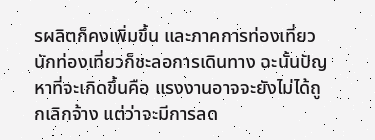รผลิตก็คงเพิ่มขึ้น และภาคการท่องเที่ยว นักท่องเที่ยวก็ชะลอการเดินทาง ฉะนั้นปัญหาที่จะเกิดขึ้นคือ แรงงานอาจจะยังไม่ได้ถูกเลิกจ้าง แต่ว่าจะมีการลด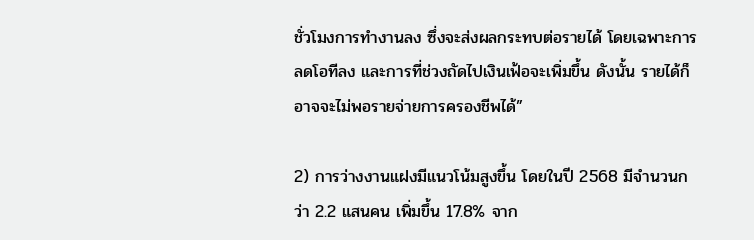ชั่วโมงการทำงานลง ซึ่งจะส่งผลกระทบต่อรายได้ โดยเฉพาะการลดโอทีลง และการที่ช่วงถัดไปเงินเฟ้อจะเพิ่มขึ้น ดังนั้น รายได้ก็อาจจะไม่พอรายจ่ายการครองชีพได้”

2) การว่างงานแฝงมีแนวโน้มสูงขึ้น โดยในปี 2568 มีจำนวนกว่า 2.2 แสนคน เพิ่มขึ้น 17.8% จาก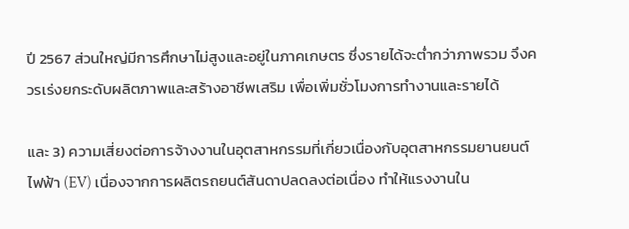ปี 2567 ส่วนใหญ่มีการศึกษาไม่สูงและอยู่ในภาคเกษตร ซึ่งรายได้จะต่ำกว่าภาพรวม จึงควรเร่งยกระดับผลิตภาพและสร้างอาชีพเสริม เพื่อเพิ่มชั่วโมงการทำงานและรายได้

และ 3) ความเสี่ยงต่อการจ้างงานในอุตสาหกรรมที่เกี่ยวเนื่องกับอุตสาหกรรมยานยนต์ไฟฟ้า (EV) เนื่องจากการผลิตรถยนต์สันดาปลดลงต่อเนื่อง ทำให้แรงงานใน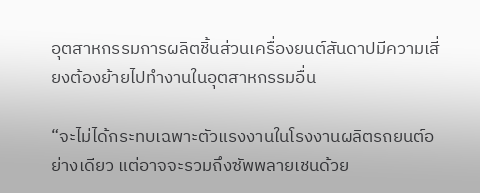อุตสาหกรรมการผลิตชิ้นส่วนเครื่องยนต์สันดาปมีความเสี่ยงต้องย้ายไปทำงานในอุตสาหกรรมอื่น

“จะไม่ได้กระทบเฉพาะตัวแรงงานในโรงงานผลิตรถยนต์อย่างเดียว แต่อาจจะรวมถึงซัพพลายเชนด้วย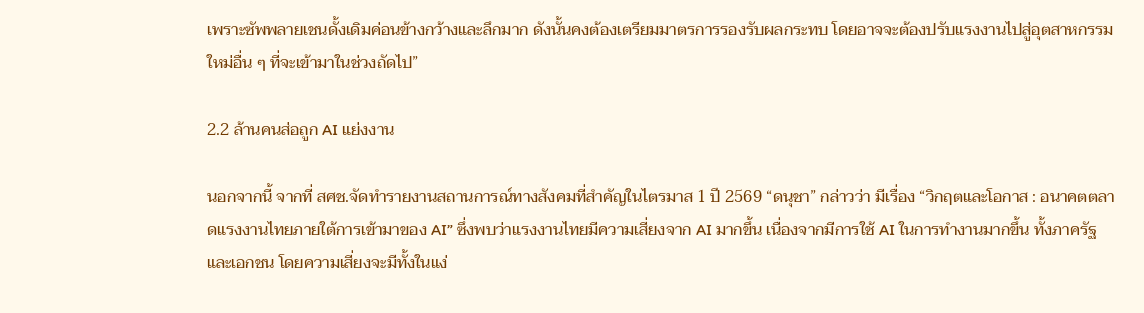เพราะซัพพลายเชนดั้งเดิมค่อนข้างกว้างและลึกมาก ดังนั้นคงต้องเตรียมมาตรการรองรับผลกระทบ โดยอาจจะต้องปรับแรงงานไปสู่อุตสาหกรรมใหม่อื่น ๆ ที่จะเข้ามาในช่วงถัดไป”

2.2 ล้านคนส่อถูก AI แย่งงาน

นอกจากนี้ จากที่ สศช.จัดทำรายงานสถานการณ์ทางสังคมที่สำคัญในไตรมาส 1 ปี 2569 “ดนุชา” กล่าวว่า มีเรื่อง “วิกฤตและโอกาส : อนาคตตลาดแรงงานไทยภายใต้การเข้ามาของ AI” ซึ่งพบว่าแรงงานไทยมีความเสี่ยงจาก AI มากขึ้น เนื่องจากมีการใช้ AI ในการทำงานมากขึ้น ทั้งภาครัฐและเอกชน โดยความเสี่ยงจะมีทั้งในแง่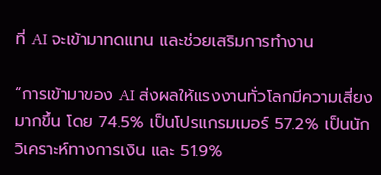ที่ AI จะเข้ามาทดแทน และช่วยเสริมการทำงาน

“การเข้ามาของ AI ส่งผลให้แรงงานทั่วโลกมีความเสี่ยงมากขึ้น โดย 74.5% เป็นโปรแกรมเมอร์ 57.2% เป็นนักวิเคราะห์ทางการเงิน และ 51.9%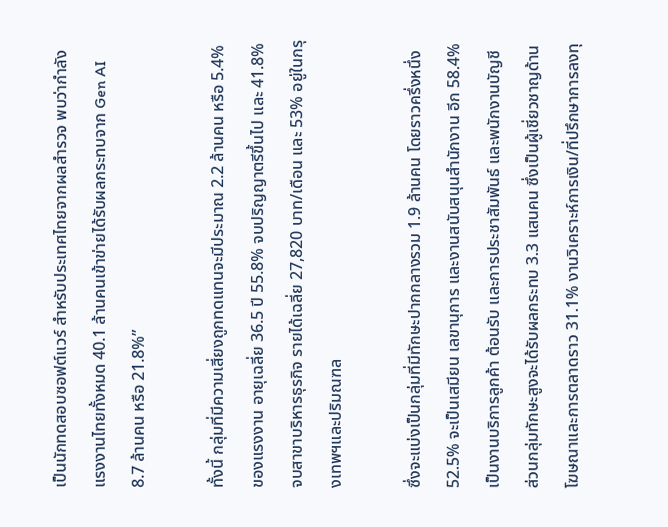เป็นนักทดสอบซอฟต์แวร์ สำหรับประเทศไทยจากผลสำรวจ พบว่ากำลังแรงงานไทยทั้งหมด 40.1 ล้านคนเข้าข่ายได้รับผลกระทบจาก Gen AI 8.7 ล้านคน หรือ 21.8%”

ทั้งนี้ กลุ่มที่มีความเสี่ยงถูกทดแทนจะมีประมาณ 2.2 ล้านคน หรือ 5.4% ของแรงงาน อายุเฉลี่ย 36.5 ปี 55.8% จบปริญญาตรีขึ้นไป และ 41.8% จบสาขาบริหารธุรกิจ รายได้เฉลี่ย 27,820 บาท/เดือน และ 53% อยู่ในกรุงเทพฯและปริมณฑล

ซึ่งจะแบ่งเป็นกลุ่มที่มีทักษะปากกลางรวม 1.9 ล้านคน โดยราวครึ่งหนึ่ง 52.5% จะเป็นเสมียน เลขานุการ และงานสนับสนุนสำนักงาน อีก 58.4% เป็นงานบริการลูกค้า ต้อนรับ และการประชาสัมพันธ์ และพนักงานบัญชี ส่วนกลุ่มทักษะสูงจะได้รับผลกระทบ 3.3 แสนคน ซึ่งเป็นผู้เชี่ยวชาญด้านโฆษณาและการตลาดราว 31.1% งานวิเคราะห์การเงิน/ที่ปรึกษาการลงทุ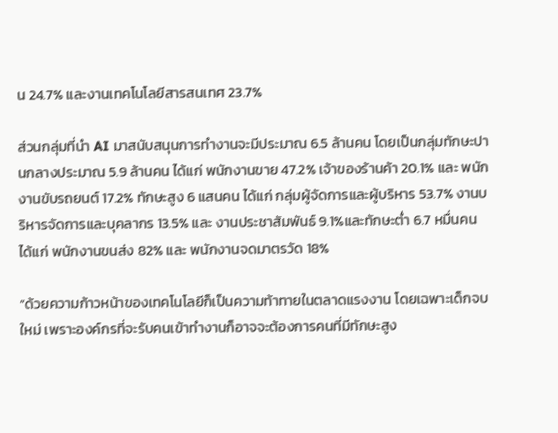น 24.7% และงานเทคโนโลยีสารสนเทศ 23.7%

ส่วนกลุ่มที่นำ AI มาสนับสนุนการทำงานจะมีประมาณ 6.5 ล้านคน โดยเป็นกลุ่มทักษะปานกลางประมาณ 5.9 ล้านคน ได้แก่ พนักงานขาย 47.2% เจ้าของร้านค้า 20.1% และ พนักงานขับรถยนต์ 17.2% ทักษะสูง 6 แสนคน ได้แก่ กลุ่มผู้จัดการและผู้บริหาร 53.7% งานบริหารจัดการและบุคลากร 13.5% และ งานประชาสัมพันธ์ 9.1%และทักษะต่ำ 6.7 หมื่นคน ได้แก่ พนักงานขนส่ง 82% และ พนักงานจดมาตรวัด 18%

“ด้วยความก้าวหน้าของเทคโนโลยีก็เป็นความท้าทายในตลาดแรงงาน โดยเฉพาะเด็กจบใหม่ เพราะองค์กรที่จะรับคนเข้าทำงานก็อาจจะต้องการคนที่มีทักษะสูง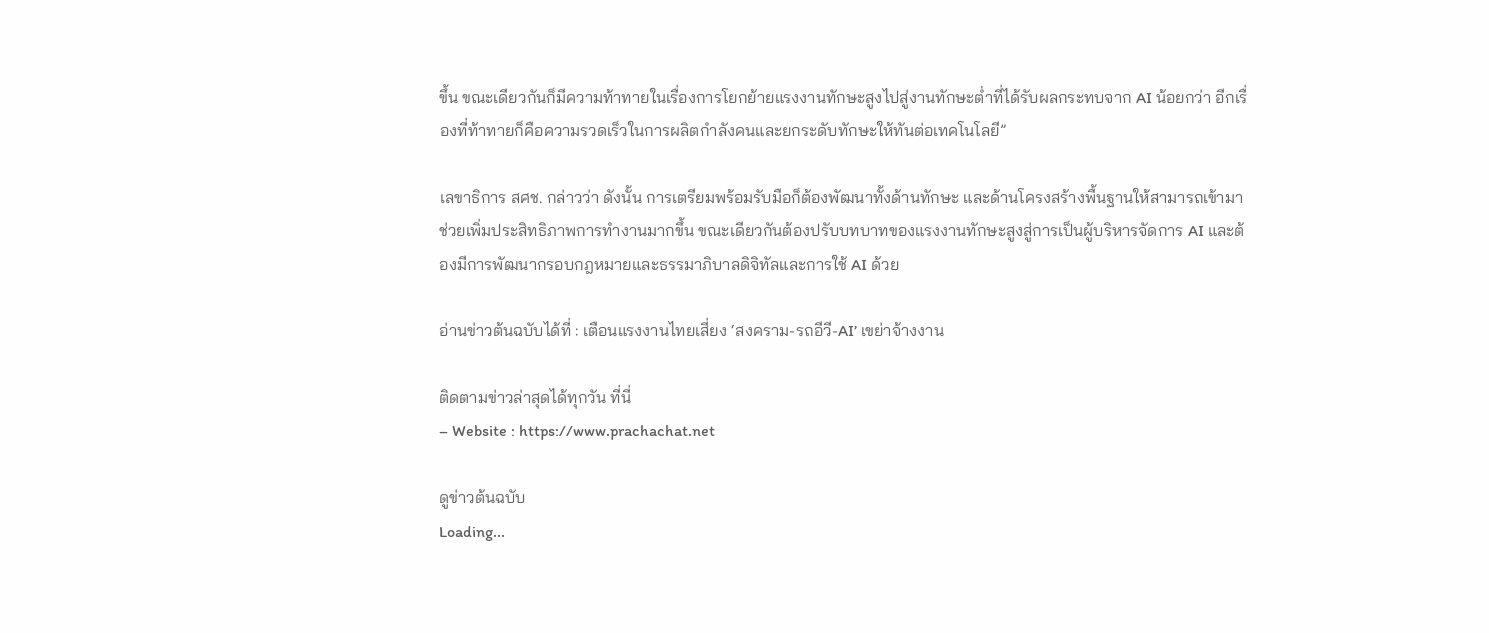ขึ้น ขณะเดียวกันก็มีความท้าทายในเรื่องการโยกย้ายแรงงานทักษะสูงไปสู่งานทักษะต่ำที่ได้รับผลกระทบจาก AI น้อยกว่า อีกเรื่องที่ท้าทายก็คือความรวดเร็วในการผลิตกำลังคนและยกระดับทักษะให้ทันต่อเทคโนโลยี”

เลขาธิการ สศช. กล่าวว่า ดังนั้น การเตรียมพร้อมรับมือก็ต้องพัฒนาทั้งด้านทักษะ และด้านโครงสร้างพื้นฐานให้สามารถเข้ามาช่วยเพิ่มประสิทธิภาพการทำงานมากขึ้น ขณะเดียวกันต้องปรับบทบาทของแรงงานทักษะสูงสู่การเป็นผู้บริหารจัดการ AI และต้องมีการพัฒนากรอบกฎหมายและธรรมาภิบาลดิจิทัลและการใช้ AI ด้วย

อ่านข่าวต้นฉบับได้ที่ : เตือนแรงงานไทยเสี่ยง ‘สงคราม-รถอีวี-AI’ เขย่าจ้างงาน

ติดตามข่าวล่าสุดได้ทุกวัน ที่นี่
– Website : https://www.prachachat.net

ดูข่าวต้นฉบับ
Loading...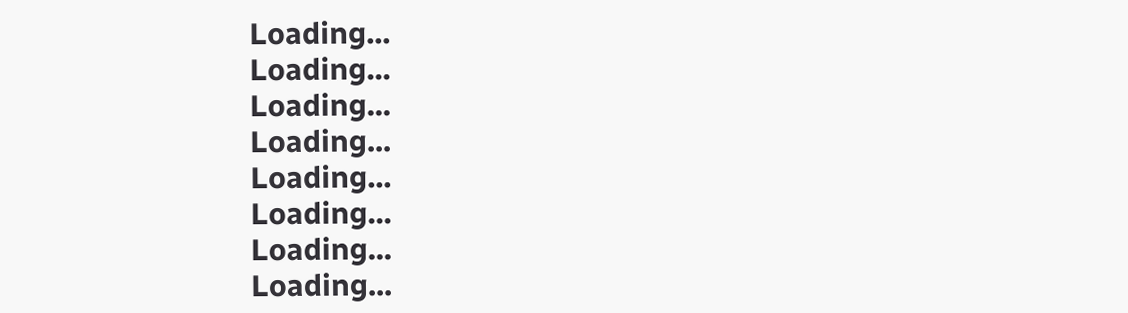Loading...
Loading...
Loading...
Loading...
Loading...
Loading...
Loading...
Loading...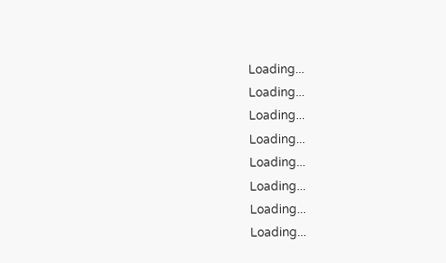Loading...
Loading...
Loading...
Loading...
Loading...
Loading...
Loading...
Loading...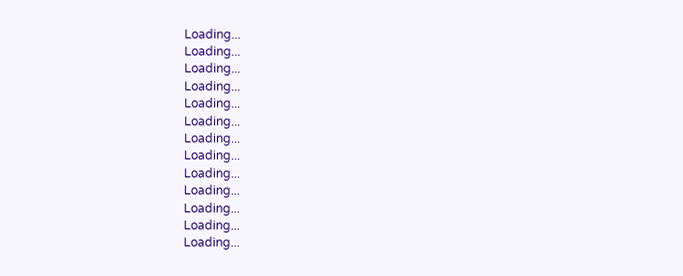Loading...
Loading...
Loading...
Loading...
Loading...
Loading...
Loading...
Loading...
Loading...
Loading...
Loading...
Loading...
Loading...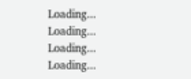Loading...
Loading...
Loading...
Loading...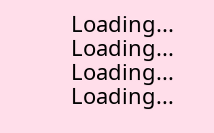Loading...
Loading...
Loading...
Loading...